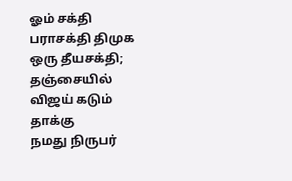ஓம் சக்தி பராசக்தி திமுக ஒரு தீயசக்தி; தஞ்சையில் விஜய் கடும் தாக்கு
நமது நிருபர்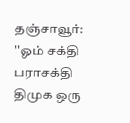தஞ்சாவூர்: ''ஓம் சக்தி பராசக்தி திமுக ஒரு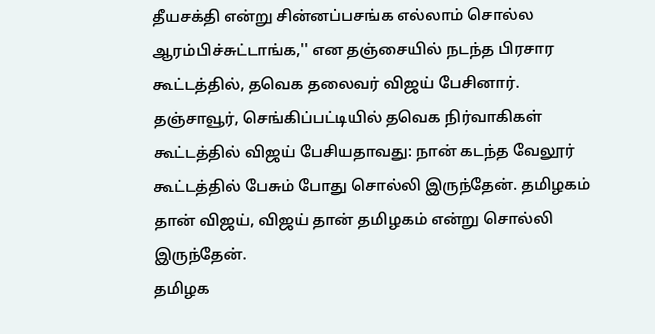தீயசக்தி என்று சின்னப்பசங்க எல்லாம் சொல்ல ஆரம்பிச்சுட்டாங்க,'' என தஞ்சையில் நடந்த பிரசார கூட்டத்தில், தவெக தலைவர் விஜய் பேசினார்.
தஞ்சாவூர், செங்கிப்பட்டியில் தவெக நிர்வாகிகள் கூட்டத்தில் விஜய் பேசியதாவது: நான் கடந்த வேலூர் கூட்டத்தில் பேசும் போது சொல்லி இருந்தேன். தமிழகம் தான் விஜய், விஜய் தான் தமிழகம் என்று சொல்லி இருந்தேன்.
தமிழக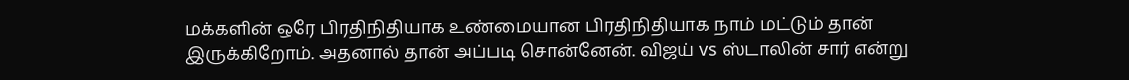மக்களின் ஒரே பிரதிநிதியாக உண்மையான பிரதிநிதியாக நாம் மட்டும் தான் இருக்கிறோம். அதனால் தான் அப்படி சொன்னேன். விஜய் vs ஸ்டாலின் சார் என்று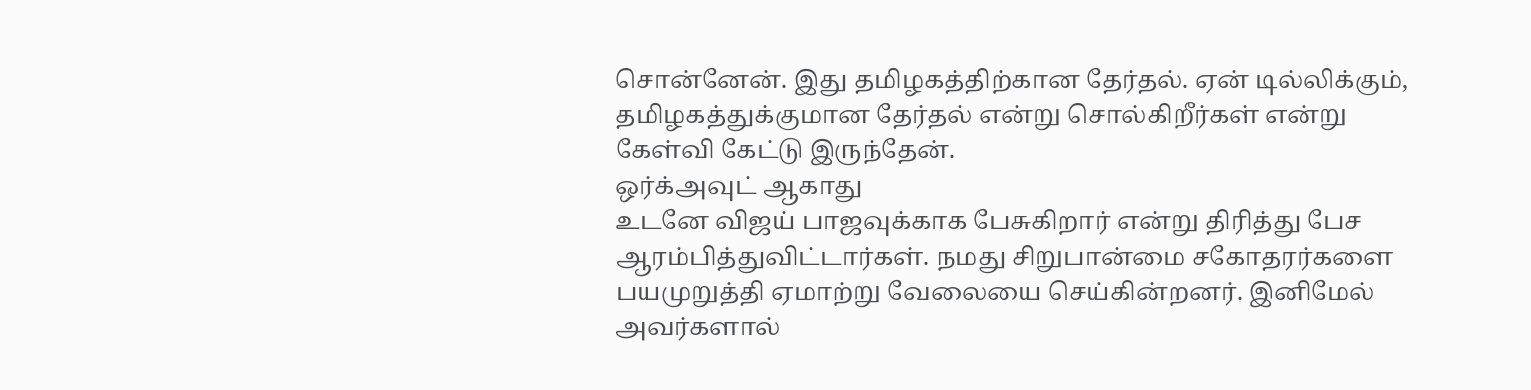சொன்னேன். இது தமிழகத்திற்கான தேர்தல். ஏன் டில்லிக்கும், தமிழகத்துக்குமான தேர்தல் என்று சொல்கிறீர்கள் என்று கேள்வி கேட்டு இருந்தேன்.
ஒர்க்அவுட் ஆகாது
உடனே விஜய் பாஜவுக்காக பேசுகிறார் என்று திரித்து பேச ஆரம்பித்துவிட்டார்கள். நமது சிறுபான்மை சகோதரர்களை பயமுறுத்தி ஏமாற்று வேலையை செய்கின்றனர். இனிமேல் அவர்களால்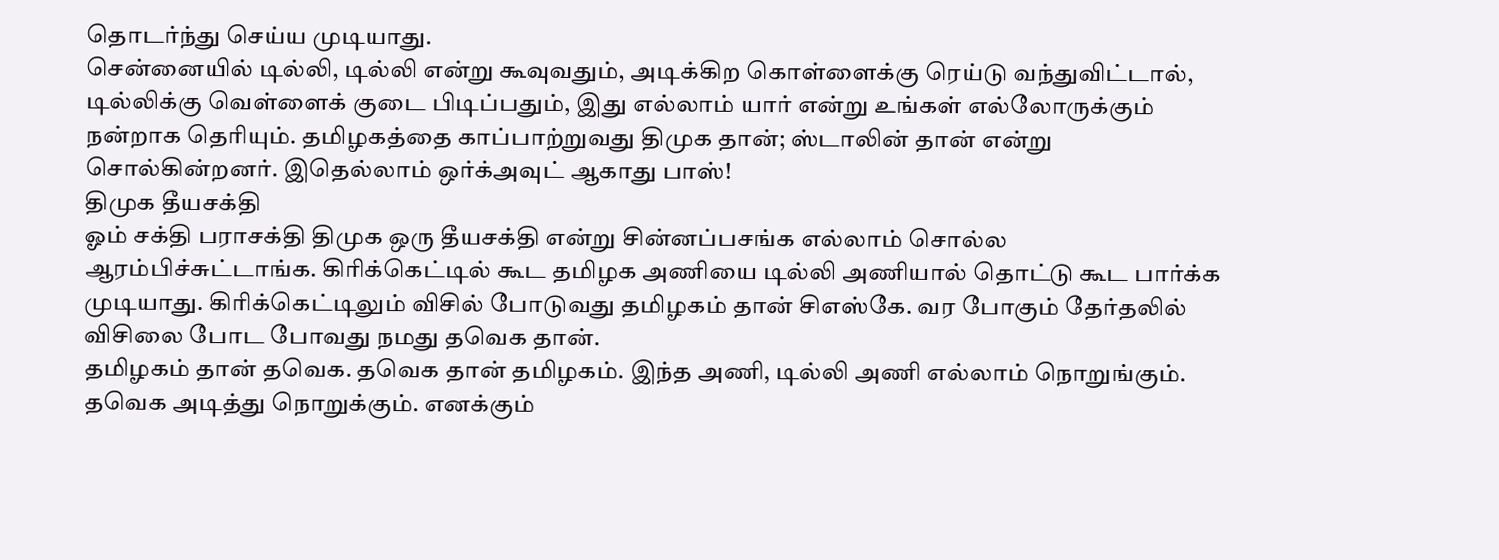தொடர்ந்து செய்ய முடியாது.
சென்னையில் டில்லி, டில்லி என்று கூவுவதும், அடிக்கிற கொள்ளைக்கு ரெய்டு வந்துவிட்டால், டில்லிக்கு வெள்ளைக் குடை பிடிப்பதும், இது எல்லாம் யார் என்று உங்கள் எல்லோருக்கும் நன்றாக தெரியும். தமிழகத்தை காப்பாற்றுவது திமுக தான்; ஸ்டாலின் தான் என்று சொல்கின்றனர். இதெல்லாம் ஒர்க்அவுட் ஆகாது பாஸ்!
திமுக தீயசக்தி
ஓம் சக்தி பராசக்தி திமுக ஒரு தீயசக்தி என்று சின்னப்பசங்க எல்லாம் சொல்ல ஆரம்பிச்சுட்டாங்க. கிரிக்கெட்டில் கூட தமிழக அணியை டில்லி அணியால் தொட்டு கூட பார்க்க முடியாது. கிரிக்கெட்டிலும் விசில் போடுவது தமிழகம் தான் சிஎஸ்கே. வர போகும் தேர்தலில் விசிலை போட போவது நமது தவெக தான்.
தமிழகம் தான் தவெக. தவெக தான் தமிழகம். இந்த அணி, டில்லி அணி எல்லாம் நொறுங்கும். தவெக அடித்து நொறுக்கும். எனக்கும்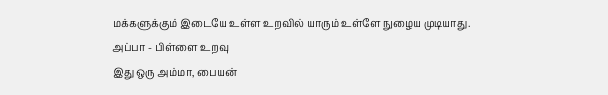மக்களுக்கும் இடையே உள்ள உறவில் யாரும் உள்ளே நுழைய முடியாது.
அப்பா - பிள்ளை உறவு
இது ஒரு அம்மா, பையன்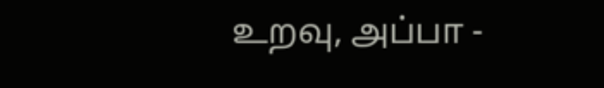உறவு, அப்பா -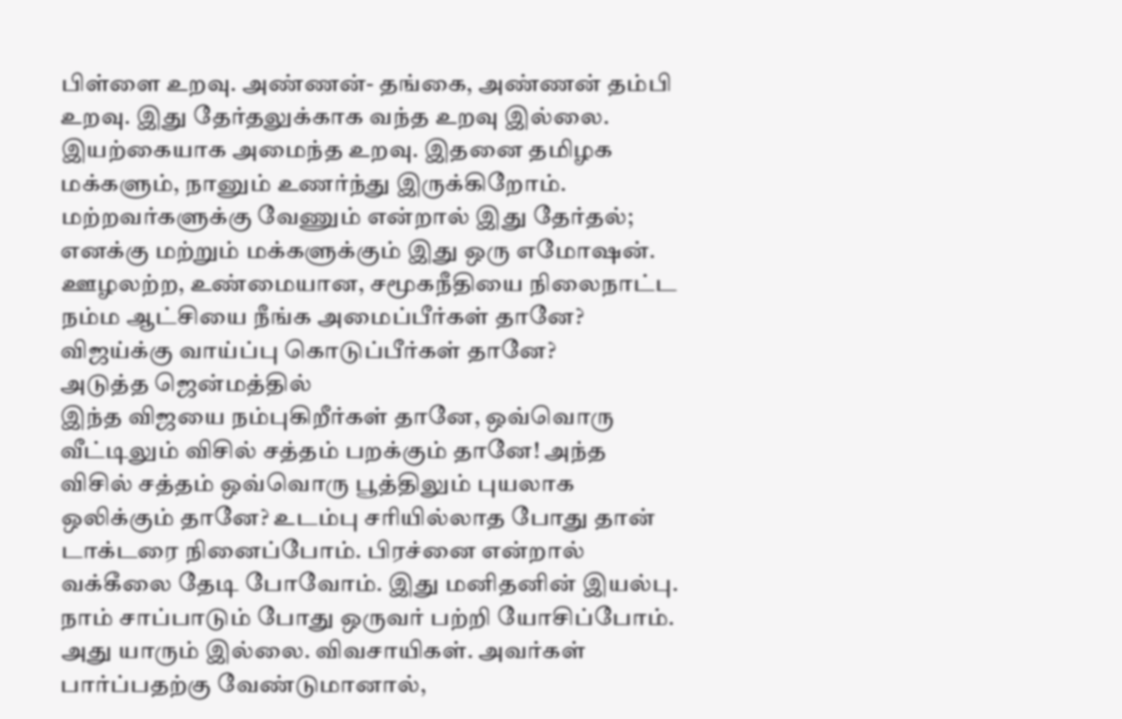பிள்ளை உறவு. அண்ணன்- தங்கை, அண்ணன் தம்பி உறவு. இது தேர்தலுக்காக வந்த உறவு இல்லை. இயற்கையாக அமைந்த உறவு. இதனை தமிழக மக்களும், நானும் உணர்ந்து இருக்கிறோம்.
மற்றவர்களுக்கு வேணும் என்றால் இது தேர்தல்; எனக்கு மற்றும் மக்களுக்கும் இது ஒரு எமோஷன். ஊழலற்ற, உண்மையான, சமூகநீதியை நிலைநாட்ட நம்ம ஆட்சியை நீங்க அமைப்பீர்கள் தானே? விஜய்க்கு வாய்ப்பு கொடுப்பீர்கள் தானே?
அடுத்த ஜென்மத்தில்
இந்த விஜயை நம்புகிறீர்கள் தானே, ஒவ்வொரு வீட்டிலும் விசில் சத்தம் பறக்கும் தானே! அந்த விசில் சத்தம் ஒவ்வொரு பூத்திலும் புயலாக ஒலிக்கும் தானே? உடம்பு சரியில்லாத போது தான் டாக்டரை நினைப்போம். பிரச்னை என்றால் வக்கீலை தேடி போவோம். இது மனிதனின் இயல்பு.
நாம் சாப்பாடும் போது ஒருவர் பற்றி யோசிப்போம். அது யாரும் இல்லை. விவசாயிகள். அவர்கள் பார்ப்பதற்கு வேண்டுமானால்,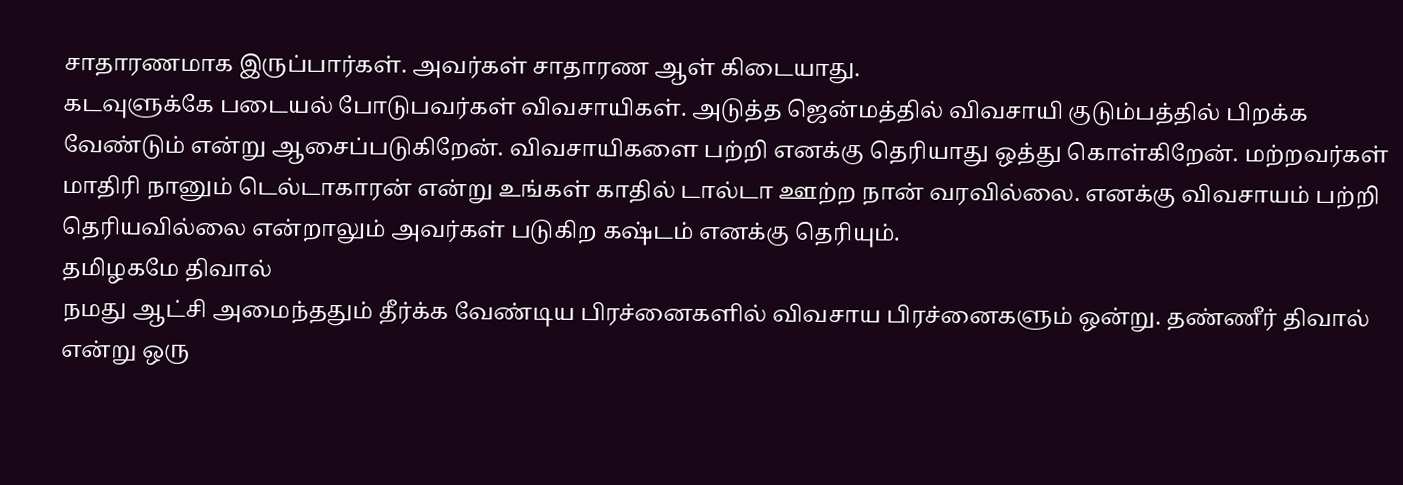சாதாரணமாக இருப்பார்கள். அவர்கள் சாதாரண ஆள் கிடையாது.
கடவுளுக்கே படையல் போடுபவர்கள் விவசாயிகள். அடுத்த ஜென்மத்தில் விவசாயி குடும்பத்தில் பிறக்க வேண்டும் என்று ஆசைப்படுகிறேன். விவசாயிகளை பற்றி எனக்கு தெரியாது ஒத்து கொள்கிறேன். மற்றவர்கள் மாதிரி நானும் டெல்டாகாரன் என்று உங்கள் காதில் டால்டா ஊற்ற நான் வரவில்லை. எனக்கு விவசாயம் பற்றி தெரியவில்லை என்றாலும் அவர்கள் படுகிற கஷ்டம் எனக்கு தெரியும்.
தமிழகமே திவால்
நமது ஆட்சி அமைந்ததும் தீர்க்க வேண்டிய பிரச்னைகளில் விவசாய பிரச்னைகளும் ஒன்று. தண்ணீர் திவால் என்று ஒரு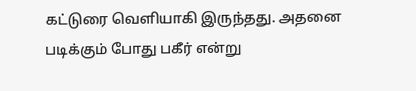கட்டுரை வெளியாகி இருந்தது. அதனை படிக்கும் போது பகீர் என்று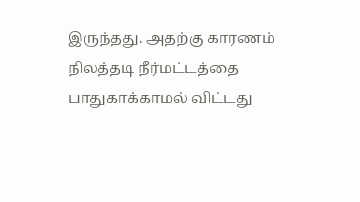இருந்தது. அதற்கு காரணம் நிலத்தடி நீர்மட்டத்தை பாதுகாக்காமல் விட்டது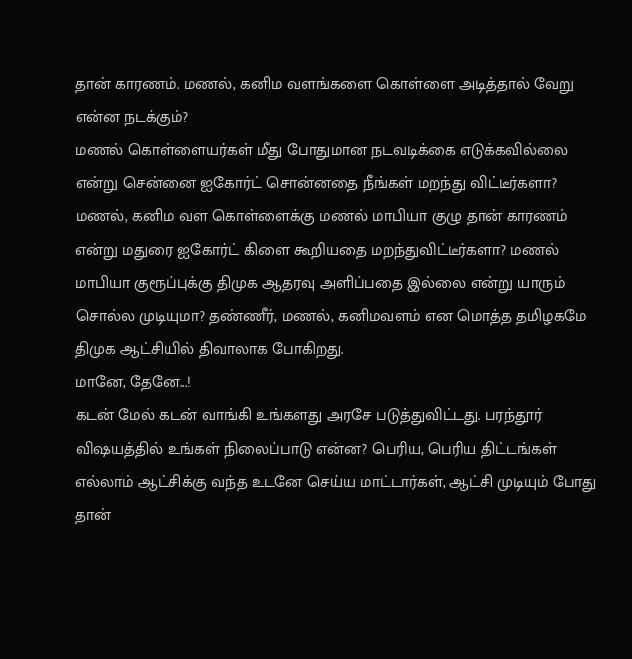தான் காரணம். மணல், கனிம வளங்களை கொள்ளை அடித்தால் வேறு என்ன நடக்கும்?
மணல் கொள்ளையர்கள் மீது போதுமான நடவடிக்கை எடுக்கவில்லை என்று சென்னை ஐகோர்ட் சொன்னதை நீங்கள் மறந்து விட்டீர்களா? மணல், கனிம வள கொள்ளைக்கு மணல் மாபியா குழு தான் காரணம் என்று மதுரை ஐகோர்ட் கிளை கூறியதை மறந்துவிட்டீர்களா? மணல் மாபியா குரூப்புக்கு திமுக ஆதரவு அளிப்பதை இல்லை என்று யாரும் சொல்ல முடியுமா? தண்ணீர், மணல், கனிமவளம் என மொத்த தமிழகமே திமுக ஆட்சியில் திவாலாக போகிறது.
மானே, தேனே...!
கடன் மேல் கடன் வாங்கி உங்களது அரசே படுத்துவிட்டது. பரந்தூர் விஷயத்தில் உங்கள் நிலைப்பாடு என்ன? பெரிய, பெரிய திட்டங்கள் எல்லாம் ஆட்சிக்கு வந்த உடனே செய்ய மாட்டார்கள், ஆட்சி முடியும் போது தான்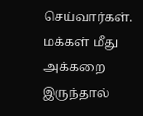செய்வார்கள்.
மக்கள் மீது அக்கறை இருந்தால்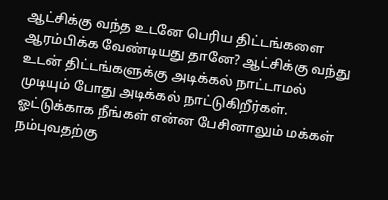ஆட்சிக்கு வந்த உடனே பெரிய திட்டங்களை ஆரம்பிக்க வேண்டியது தானே? ஆட்சிக்கு வந்து உடன் திட்டங்களுக்கு அடிக்கல் நாட்டாமல் முடியும் போது அடிக்கல் நாட்டுகிறீர்கள்.
ஓட்டுக்காக நீங்கள் என்ன பேசினாலும் மக்கள் நம்புவதற்கு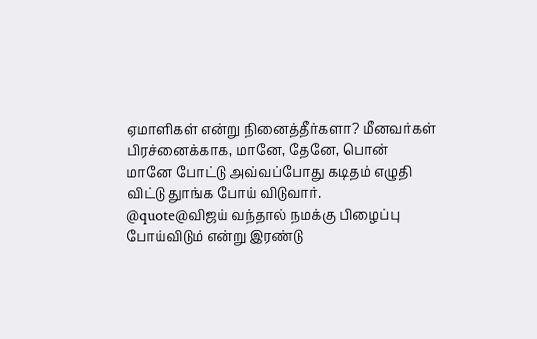ஏமாளிகள் என்று நினைத்தீர்களா? மீனவர்கள் பிரச்னைக்காக, மானே, தேனே, பொன் மானே போட்டு அவ்வப்போது கடிதம் எழுதி விட்டு துாங்க போய் விடுவார்.
@quote@விஜய் வந்தால் நமக்கு பிழைப்பு போய்விடும் என்று இரண்டு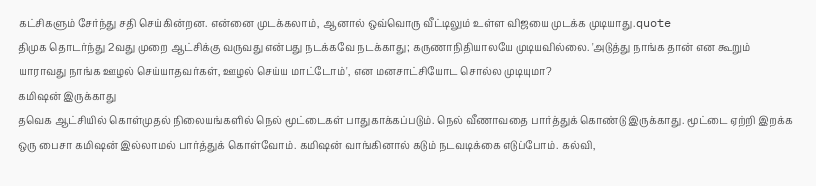கட்சிகளும் சேர்ந்து சதி செய்கின்றன. என்னை முடக்கலாம், ஆனால் ஒவ்வொரு வீட்டிலும் உள்ள விஜயை முடக்க முடியாது.quote
திமுக தொடர்ந்து 2வது முறை ஆட்சிக்கு வருவது என்பது நடக்கவே நடக்காது; கருணாநிதியாலயே முடியவில்லை. 'அடுத்து நாங்க தான் என கூறும் யாராவது நாங்க ஊழல் செய்யாதவர்கள், ஊழல் செய்ய மாட்டோம்', என மனசாட்சியோட சொல்ல முடியுமா?
கமிஷன் இருக்காது
தவெக ஆட்சியில் கொள்முதல் நிலையங்களில் நெல் மூட்டைகள் பாதுகாக்கப்படும். நெல் வீணாவதை பார்த்துக் கொண்டு இருக்காது. மூட்டை ஏற்றி இறக்க ஒரு பைசா கமிஷன் இல்லாமல் பார்த்துக் கொள்வோம். கமிஷன் வாங்கினால் கடும் நடவடிக்கை எடுப்போம். கல்வி,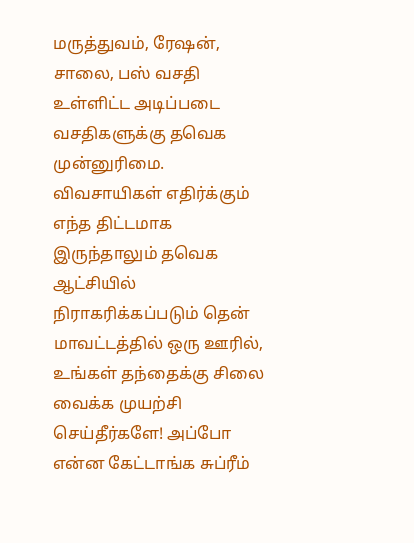மருத்துவம், ரேஷன், சாலை, பஸ் வசதி உள்ளிட்ட அடிப்படை வசதிகளுக்கு தவெக முன்னுரிமை.
விவசாயிகள் எதிர்க்கும் எந்த திட்டமாக இருந்தாலும் தவெக ஆட்சியில் நிராகரிக்கப்படும் தென் மாவட்டத்தில் ஒரு ஊரில், உங்கள் தந்தைக்கு சிலை வைக்க முயற்சி செய்தீர்களே! அப்போ என்ன கேட்டாங்க சுப்ரீம்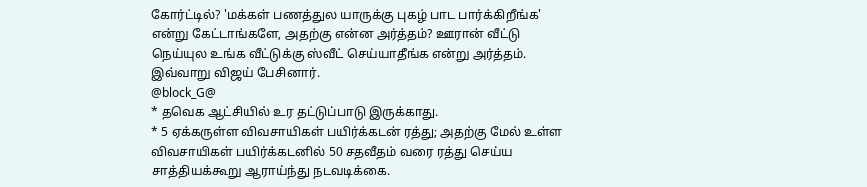கோர்ட்டில்? 'மக்கள் பணத்துல யாருக்கு புகழ் பாட பார்க்கிறீங்க' என்று கேட்டாங்களே, அதற்கு என்ன அர்த்தம்? ஊரான் வீட்டு நெய்யுல உங்க வீட்டுக்கு ஸ்வீட் செய்யாதீங்க என்று அர்த்தம். இவ்வாறு விஜய் பேசினார்.
@block_G@
* தவெக ஆட்சியில் உர தட்டுப்பாடு இருக்காது.
* 5 ஏக்கருள்ள விவசாயிகள் பயிர்க்கடன் ரத்து; அதற்கு மேல் உள்ள விவசாயிகள் பயிர்க்கடனில் 50 சதவீதம் வரை ரத்து செய்ய சாத்தியக்கூறு ஆராய்ந்து நடவடிக்கை.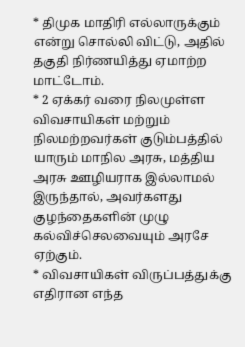* திமுக மாதிரி எல்லாருக்கும் என்று சொல்லி விட்டு, அதில் தகுதி நிர்ணயித்து ஏமாற்ற மாட்டோம்.
* 2 ஏக்கர் வரை நிலமுள்ள விவசாயிகள் மற்றும் நிலமற்றவர்கள் குடும்பத்தில் யாரும் மாநில அரசு, மத்திய அரசு ஊழியராக இல்லாமல் இருந்தால், அவர்களது குழந்தைகளின் முழு கல்விச்செலவையும் அரசே ஏற்கும்.
* விவசாயிகள் விருப்பத்துக்கு எதிரான எந்த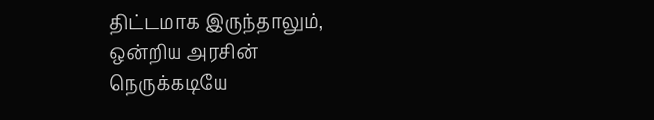திட்டமாக இருந்தாலும், ஒன்றிய அரசின் நெருக்கடியே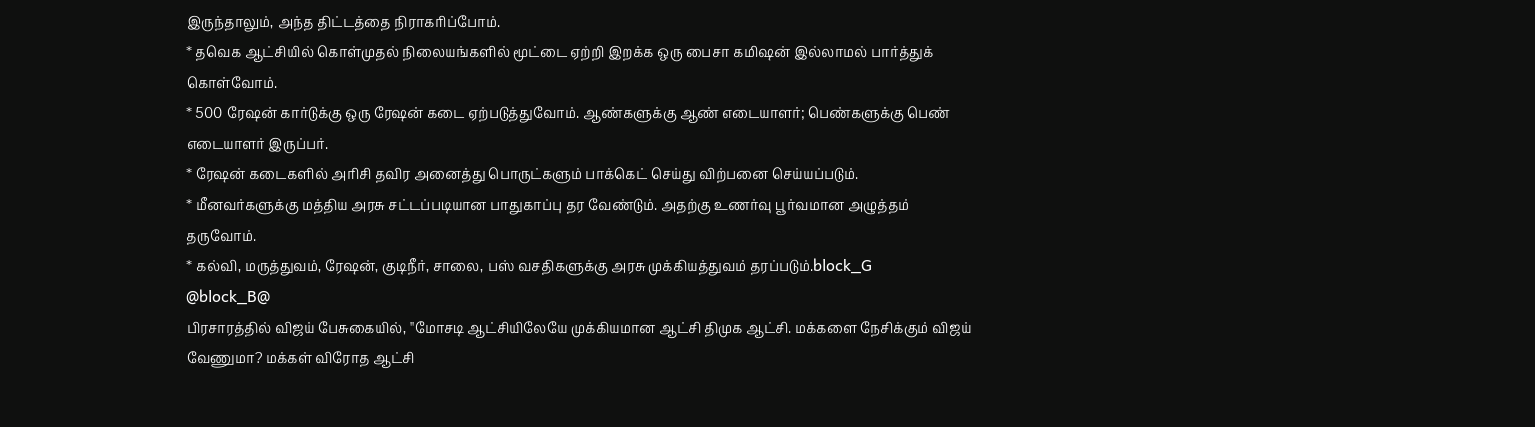இருந்தாலும், அந்த திட்டத்தை நிராகரிப்போம்.
* தவெக ஆட்சியில் கொள்முதல் நிலையங்களில் மூட்டை ஏற்றி இறக்க ஒரு பைசா கமிஷன் இல்லாமல் பார்த்துக் கொள்வோம்.
* 500 ரேஷன் கார்டுக்கு ஒரு ரேஷன் கடை ஏற்படுத்துவோம். ஆண்களுக்கு ஆண் எடையாளர்; பெண்களுக்கு பெண் எடையாளர் இருப்பர்.
* ரேஷன் கடைகளில் அரிசி தவிர அனைத்து பொருட்களும் பாக்கெட் செய்து விற்பனை செய்யப்படும்.
* மீனவர்களுக்கு மத்திய அரசு சட்டப்படியான பாதுகாப்பு தர வேண்டும். அதற்கு உணர்வு பூர்வமான அழுத்தம் தருவோம்.
* கல்வி, மருத்துவம், ரேஷன், குடிநீர், சாலை, பஸ் வசதிகளுக்கு அரசு முக்கியத்துவம் தரப்படும்.block_G
@block_B@
பிரசாரத்தில் விஜய் பேசுகையில், ''மோசடி ஆட்சியிலேயே முக்கியமான ஆட்சி திமுக ஆட்சி. மக்களை நேசிக்கும் விஜய் வேணுமா? மக்கள் விரோத ஆட்சி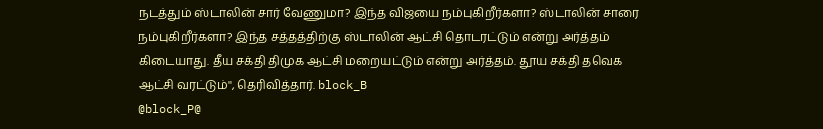நடத்தும் ஸ்டாலின் சார் வேணுமா? இந்த விஜயை நம்புகிறீர்களா? ஸ்டாலின் சாரை நம்புகிறீர்களா? இந்த சத்தத்திற்கு ஸ்டாலின் ஆட்சி தொடரட்டும் என்று அர்த்தம் கிடையாது. தீய சக்தி திமுக ஆட்சி மறையட்டும் என்று அர்த்தம். தூய சக்தி தவெக ஆட்சி வரட்டும்'', தெரிவித்தார். block_B
@block_P@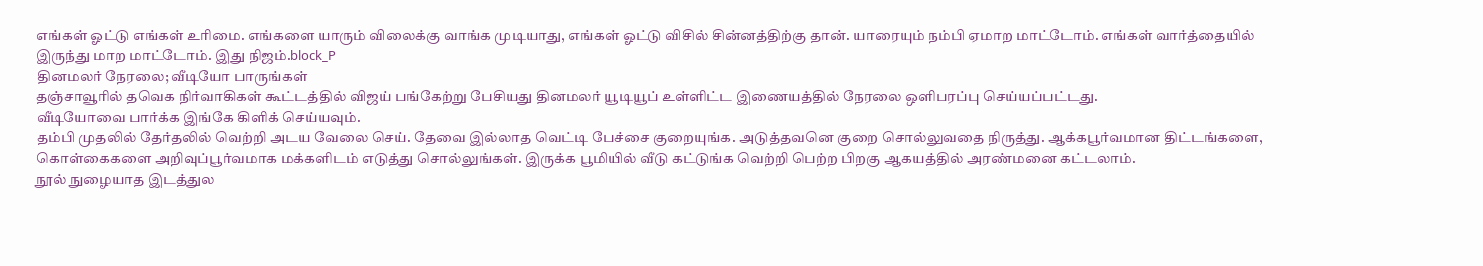எங்கள் ஓட்டு எங்கள் உரிமை. எங்களை யாரும் விலைக்கு வாங்க முடியாது, எங்கள் ஓட்டு விசில் சின்னத்திற்கு தான். யாரையும் நம்பி ஏமாற மாட்டோம். எங்கள் வார்த்தையில் இருந்து மாற மாட்டோம். இது நிஜம்.block_P
தினமலர் நேரலை; வீடியோ பாருங்கள்
தஞ்சாவூரில் தவெக நிர்வாகிகள் கூட்டத்தில் விஜய் பங்கேற்று பேசியது தினமலர் யூடியூப் உள்ளிட்ட இணையத்தில் நேரலை ஒளிபரப்பு செய்யப்பட்டது.
வீடியோவை பார்க்க இங்கே கிளிக் செய்யவும்.
தம்பி முதலில் தேர்தலில் வெற்றி அடய வேலை செய். தேவை இல்லாத வெட்டி பேச்சை குறையுங்க. அடுத்தவனெ குறை சொல்லுவதை நிருத்து. ஆக்கபூர்வமான திட்டங்களை, கொள்கைகளை அறிவுப்பூர்வமாக மக்களிடம் எடுத்து சொல்லுங்கள். இருக்க பூமியில் வீடு கட்டுங்க வெற்றி பெற்ற பிறகு ஆகயத்தில் அரண்மனை கட்டலாம்.
நூல் நுழையாத இடத்துல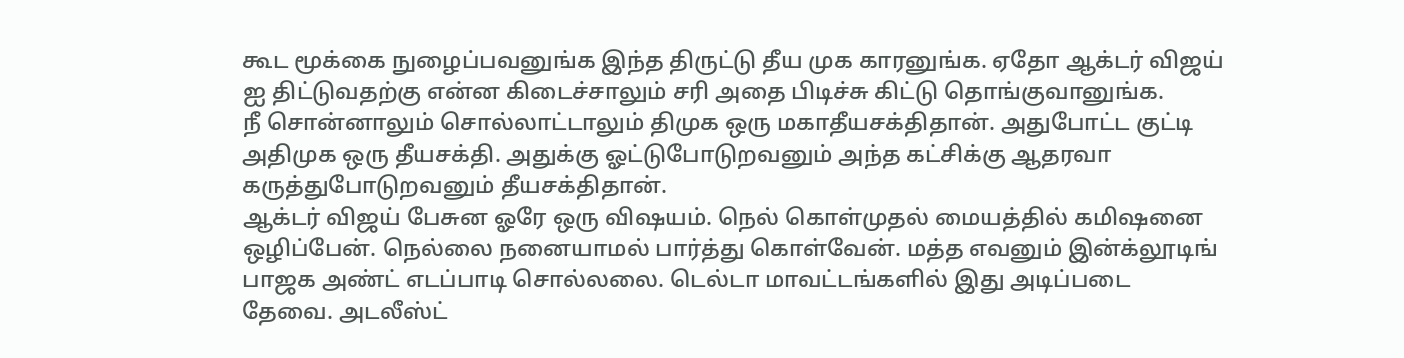கூட மூக்கை நுழைப்பவனுங்க இந்த திருட்டு தீய முக காரனுங்க. ஏதோ ஆக்டர் விஜய் ஐ திட்டுவதற்கு என்ன கிடைச்சாலும் சரி அதை பிடிச்சு கிட்டு தொங்குவானுங்க.
நீ சொன்னாலும் சொல்லாட்டாலும் திமுக ஒரு மகாதீயசக்திதான். அதுபோட்ட குட்டி அதிமுக ஒரு தீயசக்தி. அதுக்கு ஓட்டுபோடுறவனும் அந்த கட்சிக்கு ஆதரவா கருத்துபோடுறவனும் தீயசக்திதான்.
ஆக்டர் விஜய் பேசுன ஓரே ஒரு விஷயம். நெல் கொள்முதல் மையத்தில் கமிஷனை ஒழிப்பேன். நெல்லை நனையாமல் பார்த்து கொள்வேன். மத்த எவனும் இன்க்லூடிங் பாஜக அண்ட் எடப்பாடி சொல்லலை. டெல்டா மாவட்டங்களில் இது அடிப்படை தேவை. அடலீஸ்ட்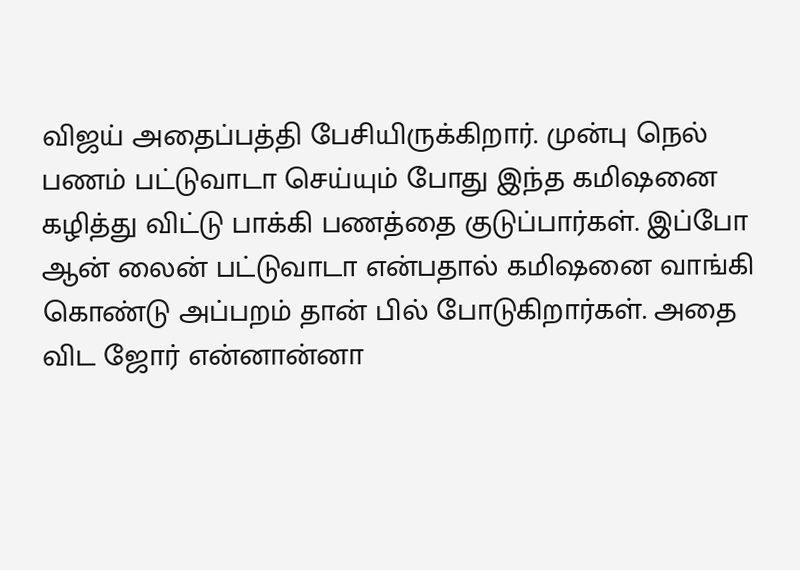விஜய் அதைப்பத்தி பேசியிருக்கிறார். முன்பு நெல் பணம் பட்டுவாடா செய்யும் போது இந்த கமிஷனை கழித்து விட்டு பாக்கி பணத்தை குடுப்பார்கள். இப்போ ஆன் லைன் பட்டுவாடா என்பதால் கமிஷனை வாங்கி கொண்டு அப்பறம் தான் பில் போடுகிறார்கள். அதை விட ஜோர் என்னான்னா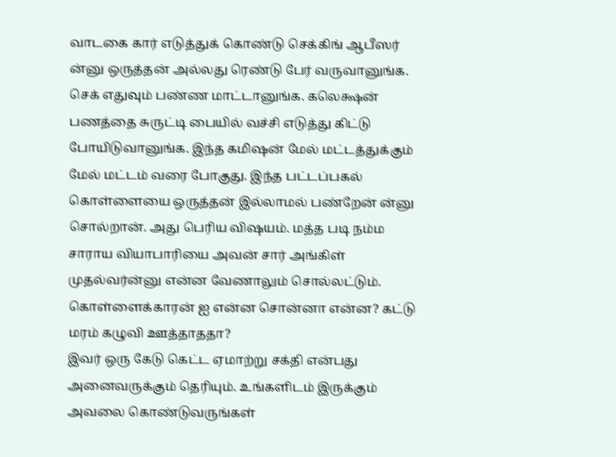வாடகை கார் எடுத்துக் கொண்டு செக்கிங் ஆபீஸர் ன்னு ஒருத்தன் அல்லது ரெண்டு பேர் வருவானுங்க. செக் எதுவும் பண்ண மாட்டானுங்க. கலெக்ஷன் பணத்தை சுருட்டி பையில் வச்சி எடுத்து கிட்டு போயிடுவானுங்க. இந்த கமிஷன் மேல் மட்டத்துக்கும் மேல் மட்டம் வரை போகுது. இந்த பட்டப்பகல் கொள்ளையை ஒருத்தன் இல்லாமல் பண்றேன் ன்னு சொல்றான். அது பெரிய விஷயம். மத்த படி நம்ம சாராய வியாபாரியை அவன் சார் அங்கிள் முதல்வர்ன்னு என்ன வேணாலும் சொல்லட்டும். கொள்ளைக்காரன் ஐ என்ன சொன்னா என்ன? கட்டு மரம் கழுவி ஊத்தாததா?
இவர் ஒரு கேடு கெட்ட ஏமாற்று சக்தி என்பது அனைவருக்கும் தெரியும். உங்களிடம் இருக்கும் அவலை கொண்டுவருங்கள்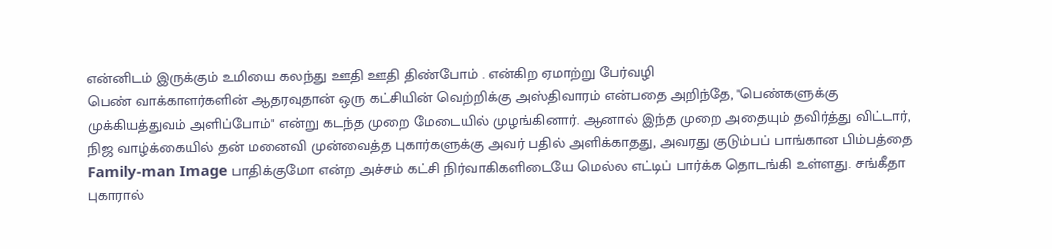என்னிடம் இருக்கும் உமியை கலந்து ஊதி ஊதி திண்போம் . என்கிற ஏமாற்று பேர்வழி
பெண் வாக்காளர்களின் ஆதரவுதான் ஒரு கட்சியின் வெற்றிக்கு அஸ்திவாரம் என்பதை அறிந்தே, "பெண்களுக்கு முக்கியத்துவம் அளிப்போம்" என்று கடந்த முறை மேடையில் முழங்கினார். ஆனால் இந்த முறை அதையும் தவிர்த்து விட்டார், நிஜ வாழ்க்கையில் தன் மனைவி முன்வைத்த புகார்களுக்கு அவர் பதில் அளிக்காதது, அவரது குடும்பப் பாங்கான பிம்பத்தை Family-man Image பாதிக்குமோ என்ற அச்சம் கட்சி நிர்வாகிகளிடையே மெல்ல எட்டிப் பார்க்க தொடங்கி உள்ளது. சங்கீதா புகாரால்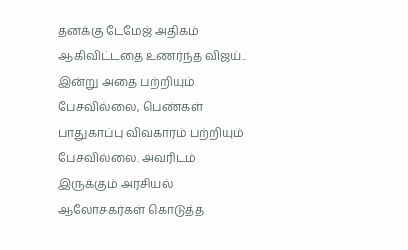தனக்கு டேமேஜ் அதிகம் ஆகிவிட்டதை உணர்ந்த விஜய்.. இன்று அதை பற்றியும் பேசவில்லை, பெண்கள் பாதுகாப்பு விவகாரம் பற்றியும் பேசவில்லை. அவரிடம் இருக்கும் அரசியல் ஆலோசகர்கள் கொடுத்த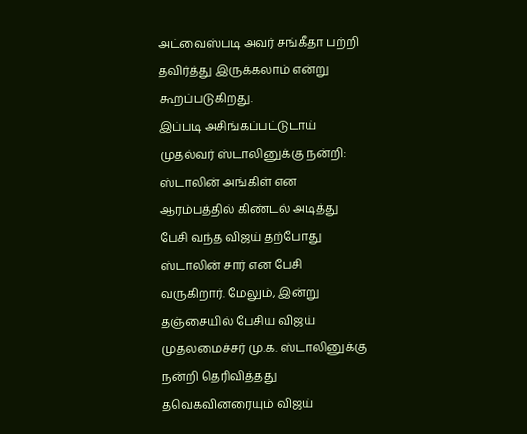அட்வைஸ்படி அவர் சங்கீதா பற்றி தவிர்த்து இருக்கலாம் என்று கூறப்படுகிறது.
இப்படி அசிங்கப்பட்டுடாய்
முதல்வர் ஸ்டாலினுக்கு நன்றி: ஸ்டாலின் அங்கிள் என ஆரம்பத்தில் கிண்டல் அடித்து பேசி வந்த விஜய் தற்போது ஸ்டாலின் சார் என பேசி வருகிறார். மேலும், இன்று தஞ்சையில் பேசிய விஜய் முதலமைச்சர் மு.க. ஸ்டாலினுக்கு நன்றி தெரிவித்தது தவெகவினரையும் விஜய்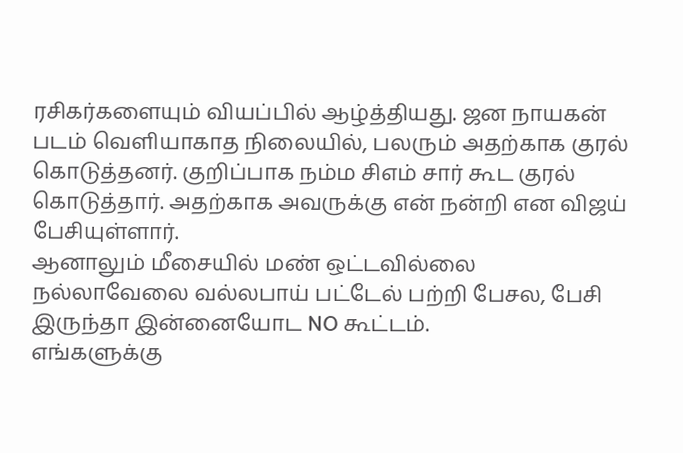ரசிகர்களையும் வியப்பில் ஆழ்த்தியது. ஜன நாயகன் படம் வெளியாகாத நிலையில், பலரும் அதற்காக குரல் கொடுத்தனர். குறிப்பாக நம்ம சிஎம் சார் கூட குரல் கொடுத்தார். அதற்காக அவருக்கு என் நன்றி என விஜய் பேசியுள்ளார்.
ஆனாலும் மீசையில் மண் ஒட்டவில்லை
நல்லாவேலை வல்லபாய் பட்டேல் பற்றி பேசல, பேசி இருந்தா இன்னையோட NO கூட்டம்.
எங்களுக்கு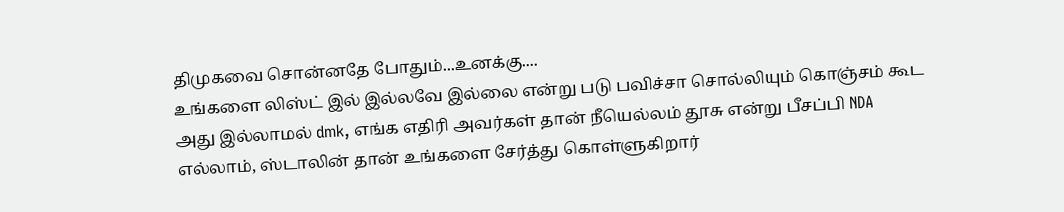திமுகவை சொன்னதே போதும்...உனக்கு....
உங்களை லிஸ்ட் இல் இல்லவே இல்லை என்று படு பவிச்சா சொல்லியும் கொஞ்சம் கூட அது இல்லாமல் dmk, எங்க எதிரி அவர்கள் தான் நீயெல்லம் தூசு என்று பீசப்பி NDA எல்லாம், ஸ்டாலின் தான் உங்களை சேர்த்து கொள்ளுகிறார்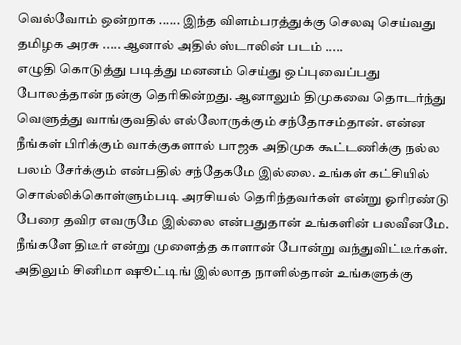வெல்வோம் ஒன்றாக ...... இந்த விளம்பரத்துக்கு செலவு செய்வது தமிழக அரசு ..... ஆனால் அதில் ஸ்டாலின் படம் .....
எழுதி கொடுத்து படித்து மனனம் செய்து ஒப்புவைப்பது போலத்தான் நன்கு தெரிகின்றது. ஆனாலும் திமுகவை தொடர்ந்து வெளுத்து வாங்குவதில் எல்லோருக்கும் சந்தோசம்தான். என்ன நீங்கள் பிரிக்கும் வாக்குகளால் பாஜக அதிமுக கூட்டணிக்கு நல்ல பலம் சேர்க்கும் என்பதில் சந்தேகமே இல்லை. உங்கள் கட்சியில் சொல்லிக்கொள்ளும்படி அரசியல் தெரிந்தவர்கள் என்று ஓரிரண்டு பேரை தவிர எவருமே இல்லை என்பதுதான் உங்களின் பலவீனமே. நீங்களே திடீர் என்று முளைத்த காளான் போன்று வந்துவிட்டீர்கள். அதிலும் சினிமா ஷூட்டிங் இல்லாத நாளில்தான் உங்களுக்கு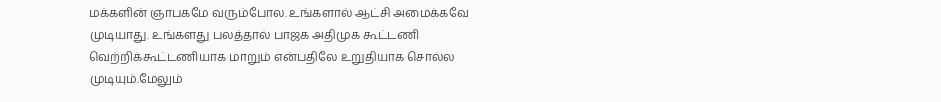மக்களின் ஞாபகமே வரும்போல. உங்களால் ஆட்சி அமைக்கவே முடியாது. உங்களது பலத்தால் பாஜக அதிமுக கூட்டணி வெற்றிக்கூட்டணியாக மாறும் என்பதிலே உறுதியாக சொல்ல முடியும்.மேலும்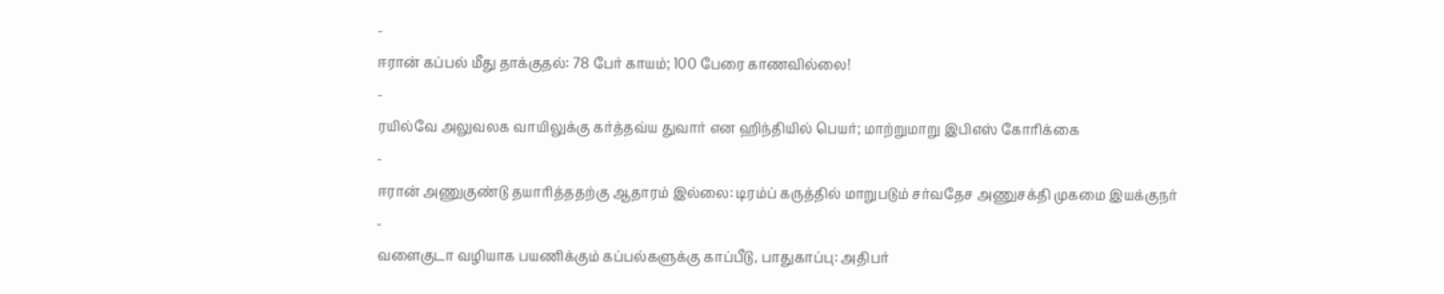-
ஈரான் கப்பல் மீது தாக்குதல்: 78 பேர் காயம்; 100 பேரை காணவில்லை!
-
ரயில்வே அலுவலக வாயிலுக்கு கர்த்தவ்ய துவார் என ஹிந்தியில் பெயர்; மாற்றுமாறு இபிஎஸ் கோரிக்கை
-
ஈரான் அணுகுண்டு தயாரித்ததற்கு ஆதாரம் இல்லை: டிரம்ப் கருத்தில் மாறுபடும் சர்வதேச அணுசக்தி முகமை இயக்குநர்
-
வளைகுடா வழியாக பயணிக்கும் கப்பல்களுக்கு காப்பீடு, பாதுகாப்பு: அதிபர்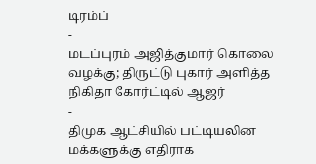டிரம்ப்
-
மடப்புரம் அஜித்குமார் கொலை வழக்கு; திருட்டு புகார் அளித்த நிகிதா கோர்ட்டில் ஆஜர்
-
திமுக ஆட்சியில் பட்டியலின மக்களுக்கு எதிராக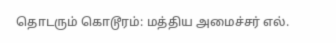தொடரும் கொடூரம்: மத்திய அமைச்சர் எல்.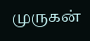முருகன்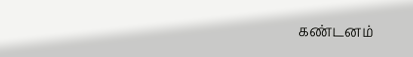கண்டனம்